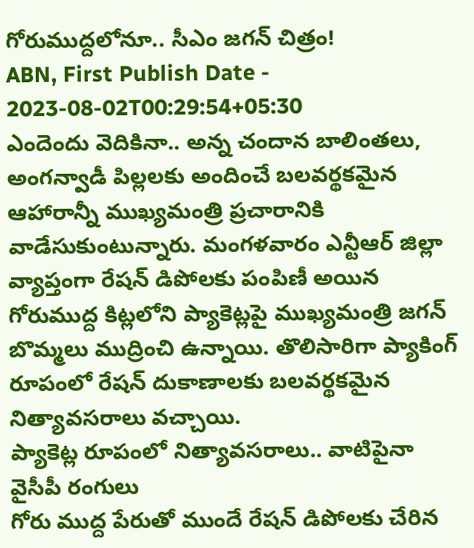గోరుముద్దలోనూ.. సీఎం జగన్ చిత్రం!
ABN, First Publish Date - 2023-08-02T00:29:54+05:30
ఎందెందు వెదికినా.. అన్న చందాన బాలింతలు, అంగన్వాడీ పిల్లలకు అందించే బలవర్థకమైన ఆహారాన్నీ ముఖ్యమంత్రి ప్రచారానికి వాడేసుకుంటున్నారు. మంగళవారం ఎన్టీఆర్ జిల్లా వ్యాప్తంగా రేషన్ డిపోలకు పంపిణీ అయిన గోరుముద్ద కిట్లలోని ప్యాకెట్లపై ముఖ్యమంత్రి జగన్ బొమ్మలు ముద్రించి ఉన్నాయి. తొలిసారిగా ప్యాకింగ్ రూపంలో రేషన్ దుకాణాలకు బలవర్థకమైన నిత్యావసరాలు వచ్చాయి.
ప్యాకెట్ల రూపంలో నిత్యావసరాలు.. వాటిపైనా వైసీపీ రంగులు
గోరు ముద్ద పేరుతో ముందే రేషన్ డిపోలకు చేరిన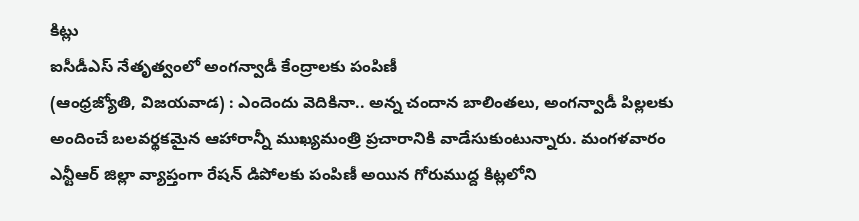కిట్లు
ఐసీడీఎస్ నేతృత్వంలో అంగన్వాడీ కేంద్రాలకు పంపిణీ
(ఆంధ్రజ్యోతి, విజయవాడ) : ఎందెందు వెదికినా.. అన్న చందాన బాలింతలు, అంగన్వాడీ పిల్లలకు అందించే బలవర్థకమైన ఆహారాన్నీ ముఖ్యమంత్రి ప్రచారానికి వాడేసుకుంటున్నారు. మంగళవారం ఎన్టీఆర్ జిల్లా వ్యాప్తంగా రేషన్ డిపోలకు పంపిణీ అయిన గోరుముద్ద కిట్లలోని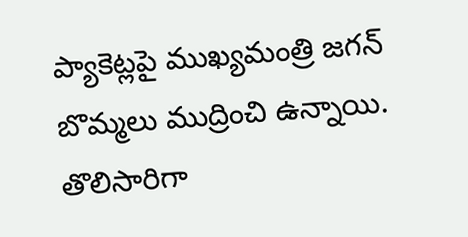ప్యాకెట్లపై ముఖ్యమంత్రి జగన్ బొమ్మలు ముద్రించి ఉన్నాయి. తొలిసారిగా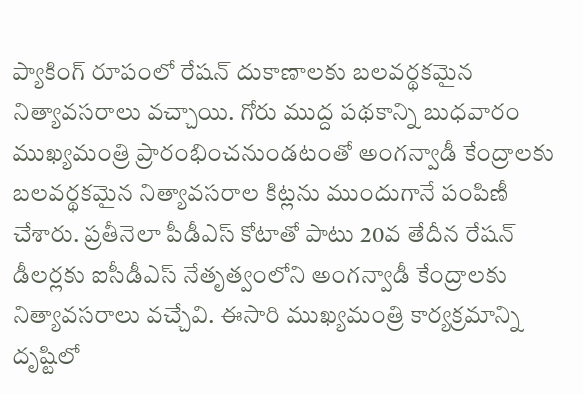ప్యాకింగ్ రూపంలో రేషన్ దుకాణాలకు బలవర్థకమైన నిత్యావసరాలు వచ్చాయి. గోరు ముద్ద పథకాన్ని బుధవారం ముఖ్యమంత్రి ప్రారంభించనుండటంతో అంగన్వాడీ కేంద్రాలకు బలవర్థకమైన నిత్యావసరాల కిట్లను ముందుగానే పంపిణీ చేశారు. ప్రతీనెలా పీడీఎస్ కోటాతో పాటు 20వ తేదీన రేషన్ డీలర్లకు ఐసీడీఎస్ నేతృత్వంలోని అంగన్వాడీ కేంద్రాలకు నిత్యావసరాలు వచ్చేవి. ఈసారి ముఖ్యమంత్రి కార్యక్రమాన్ని దృష్టిలో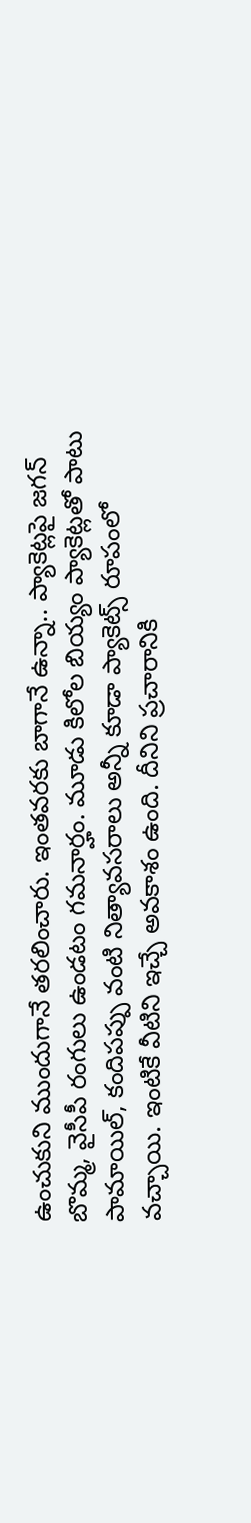ఉంచుకుని ముందుగానే తరలించారు. ఇంతవరకు బాగానే ఉన్నా.. ప్యాకెట్లపై జగన్ బొమ్మ, వైసీపీ రంగులు ఉండటం గమనార్హం. మూడు కిలోల బియ్యం ప్యాకెట్లతో పాటు పామాయిల్, కందిపప్పు వంటి నిత్యావసరాలు అన్నీ కూడా ప్యాకెట్స్ రూపంలో వచ్చాయి. ఇంటికే వీటిని ఇచ్చే అవకాశం ఉంది. దీనిని ప్రచారానికి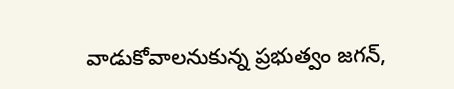వాడుకోవాలనుకున్న ప్రభుత్వం జగన్,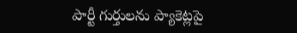పార్టీ గుర్తులను ప్యాకెట్లపై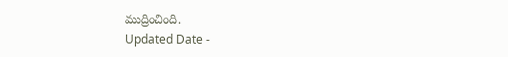ముద్రించింది.
Updated Date -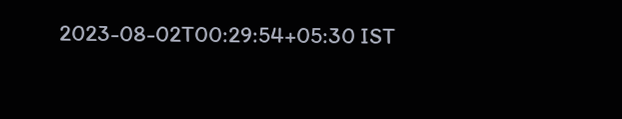2023-08-02T00:29:54+05:30 IST